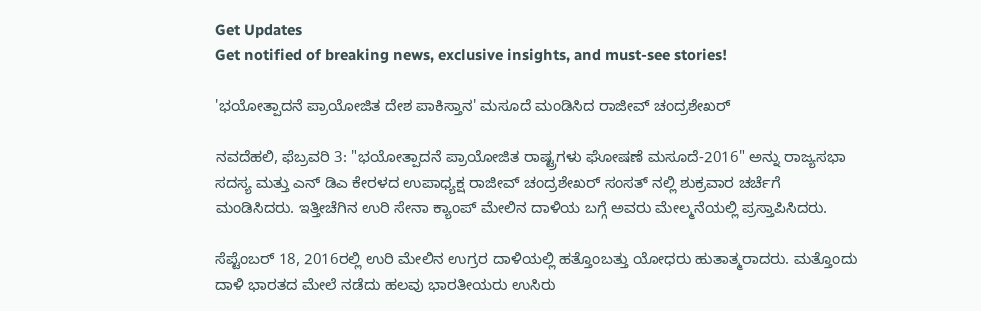Get Updates
Get notified of breaking news, exclusive insights, and must-see stories!

'ಭಯೋತ್ಪಾದನೆ ಪ್ರಾಯೋಜಿತ ದೇಶ ಪಾಕಿಸ್ತಾನ' ಮಸೂದೆ ಮಂಡಿಸಿದ ರಾಜೀವ್ ಚಂದ್ರಶೇಖರ್

ನವದೆಹಲಿ, ಫೆಬ್ರವರಿ 3: "ಭಯೋತ್ಪಾದನೆ ಪ್ರಾಯೋಜಿತ ರಾಷ್ಟ್ರಗಳು ಘೋಷಣೆ ಮಸೂದೆ-2016" ಅನ್ನು ರಾಜ್ಯಸಭಾ ಸದಸ್ಯ ಮತ್ತು ಎನ್ ಡಿಎ ಕೇರಳದ ಉಪಾಧ್ಯಕ್ಷ ರಾಜೀವ್ ಚಂದ್ರಶೇಖರ್ ಸಂಸತ್ ನಲ್ಲಿ ಶುಕ್ರವಾರ ಚರ್ಚೆಗೆ ಮಂಡಿಸಿದರು. ಇತ್ತೀಚೆಗಿನ ಉರಿ ಸೇನಾ ಕ್ಯಾಂಪ್ ಮೇಲಿನ ದಾಳಿಯ ಬಗ್ಗೆ ಅವರು ಮೇಲ್ಮನೆಯಲ್ಲಿ ಪ್ರಸ್ತಾಪಿಸಿದರು.

ಸೆಪ್ಟೆಂಬರ್ 18, 2016ರಲ್ಲಿ ಉರಿ ಮೇಲಿನ ಉಗ್ರರ ದಾಳಿಯಲ್ಲಿ ಹತ್ತೊಂಬತ್ತು ಯೋಧರು ಹುತಾತ್ಮರಾದರು. ಮತ್ತೊಂದು ದಾಳಿ ಭಾರತದ ಮೇಲೆ ನಡೆದು ಹಲವು ಭಾರತೀಯರು ಉಸಿರು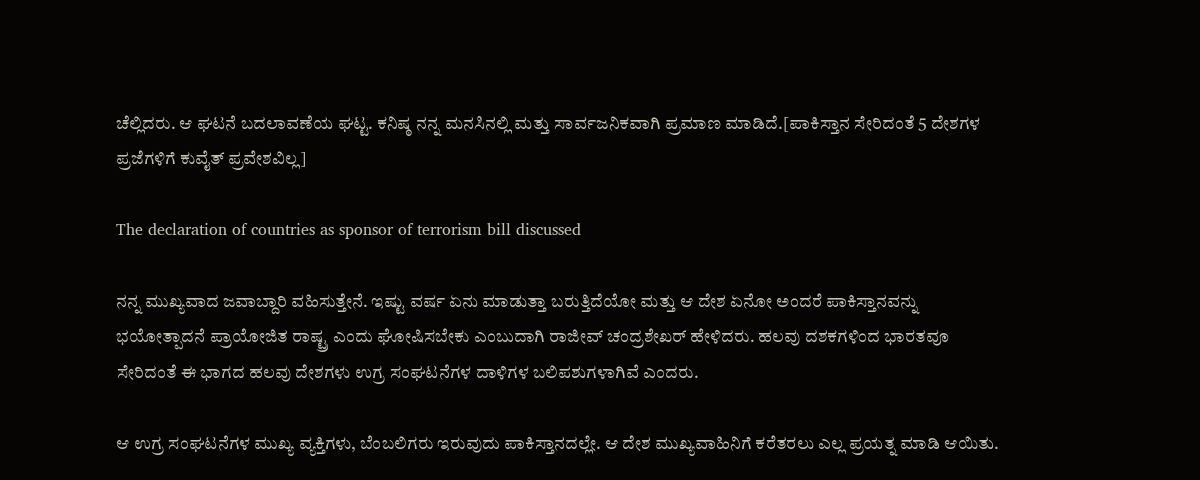ಚೆಲ್ಲಿದರು. ಆ ಘಟನೆ ಬದಲಾವಣೆಯ ಘಟ್ಟ. ಕನಿಷ್ಠ ನನ್ನ ಮನಸಿನಲ್ಲಿ ಮತ್ತು ಸಾರ್ವಜನಿಕವಾಗಿ ಪ್ರಮಾಣ ಮಾಡಿದೆ.[ಪಾಕಿಸ್ತಾನ ಸೇರಿದಂತೆ 5 ದೇಶಗಳ ಪ್ರಜೆಗಳಿಗೆ ಕುವೈತ್ ಪ್ರವೇಶವಿಲ್ಲ]

The declaration of countries as sponsor of terrorism bill discussed

ನನ್ನ ಮುಖ್ಯವಾದ ಜವಾಬ್ದಾರಿ ವಹಿಸುತ್ತೇನೆ. ಇಷ್ಟು ವರ್ಷ ಏನು ಮಾಡುತ್ತಾ ಬರುತ್ತಿದೆಯೋ ಮತ್ತು ಆ ದೇಶ ಏನೋ ಅಂದರೆ ಪಾಕಿಸ್ತಾನವನ್ನು ಭಯೋತ್ಪಾದನೆ ಪ್ರಾಯೋಜಿತ ರಾಷ್ಟ್ರ ಎಂದು ಘೋಷಿಸಬೇಕು ಎಂಬುದಾಗಿ ರಾಜೀವ್ ಚಂದ್ರಶೇಖರ್ ಹೇಳಿದರು. ಹಲವು ದಶಕಗಳಿಂದ ಭಾರತವೂ ಸೇರಿದಂತೆ ಈ ಭಾಗದ ಹಲವು ದೇಶಗಳು ಉಗ್ರ ಸಂಘಟನೆಗಳ ದಾಳಿಗಳ ಬಲಿಪಶುಗಳಾಗಿವೆ ಎಂದರು.

ಆ ಉಗ್ರ ಸಂಘಟನೆಗಳ ಮುಖ್ಯ ವ್ಯಕ್ತಿಗಳು, ಬೆಂಬಲಿಗರು ಇರುವುದು ಪಾಕಿಸ್ತಾನದಲ್ಲೇ. ಆ ದೇಶ ಮುಖ್ಯವಾಹಿನಿಗೆ ಕರೆತರಲು ಎಲ್ಲ ಪ್ರಯತ್ನ ಮಾಡಿ ಆಯಿತು.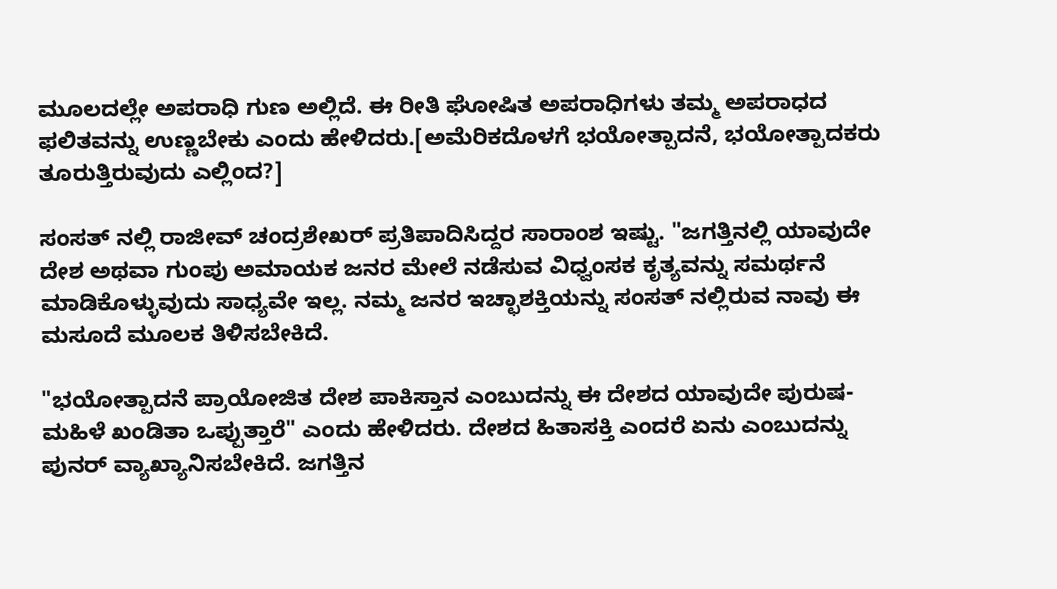ಮೂಲದಲ್ಲೇ ಅಪರಾಧಿ ಗುಣ ಅಲ್ಲಿದೆ. ಈ ರೀತಿ ಘೋಷಿತ ಅಪರಾಧಿಗಳು ತಮ್ಮ ಅಪರಾಧದ ಫಲಿತವನ್ನು ಉಣ್ಣಬೇಕು ಎಂದು ಹೇಳಿದರು.[ಅಮೆರಿಕದೊಳಗೆ ಭಯೋತ್ಪಾದನೆ, ಭಯೋತ್ಪಾದಕರು ತೂರುತ್ತಿರುವುದು ಎಲ್ಲಿಂದ?]

ಸಂಸತ್ ನಲ್ಲಿ ರಾಜೀವ್ ಚಂದ್ರಶೇಖರ್ ಪ್ರತಿಪಾದಿಸಿದ್ದರ ಸಾರಾಂಶ ಇಷ್ಟು. "ಜಗತ್ತಿನಲ್ಲಿ ಯಾವುದೇ ದೇಶ ಅಥವಾ ಗುಂಪು ಅಮಾಯಕ ಜನರ ಮೇಲೆ ನಡೆಸುವ ವಿಧ್ವಂಸಕ ಕೃತ್ಯವನ್ನು ಸಮರ್ಥನೆ ಮಾಡಿಕೊಳ್ಳುವುದು ಸಾಧ್ಯವೇ ಇಲ್ಲ. ನಮ್ಮ ಜನರ ಇಚ್ಛಾಶಕ್ತಿಯನ್ನು ಸಂಸತ್ ನಲ್ಲಿರುವ ನಾವು ಈ ಮಸೂದೆ ಮೂಲಕ ತಿಳಿಸಬೇಕಿದೆ.

"ಭಯೋತ್ಪಾದನೆ ಪ್ರಾಯೋಜಿತ ದೇಶ ಪಾಕಿಸ್ತಾನ ಎಂಬುದನ್ನು ಈ ದೇಶದ ಯಾವುದೇ ಪುರುಷ-ಮಹಿಳೆ ಖಂಡಿತಾ ಒಪ್ಪುತ್ತಾರೆ" ಎಂದು ಹೇಳಿದರು. ದೇಶದ ಹಿತಾಸಕ್ತಿ ಎಂದರೆ ಏನು ಎಂಬುದನ್ನು ಪುನರ್ ವ್ಯಾಖ್ಯಾನಿಸಬೇಕಿದೆ. ಜಗತ್ತಿನ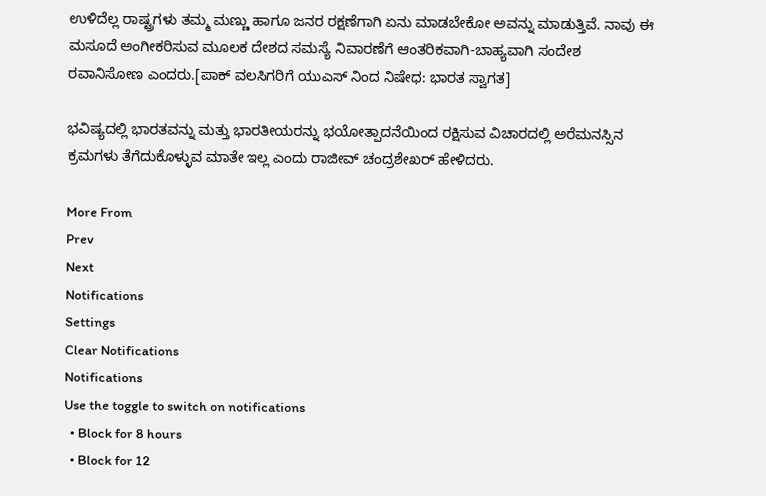ಉಳಿದೆಲ್ಲ ರಾಷ್ಟ್ರಗಳು ತಮ್ಮ ಮಣ್ಣು ಹಾಗೂ ಜನರ ರಕ್ಷಣೆಗಾಗಿ ಏನು ಮಾಡಬೇಕೋ ಅವನ್ನು ಮಾಡುತ್ತಿವೆ. ನಾವು ಈ ಮಸೂದೆ ಅಂಗೀಕರಿಸುವ ಮೂಲಕ ದೇಶದ ಸಮಸ್ಯೆ ನಿವಾರಣೆಗೆ ಆಂತರಿಕವಾಗಿ-ಬಾಹ್ಯವಾಗಿ ಸಂದೇಶ ರವಾನಿಸೋಣ ಎಂದರು.[ಪಾಕ್ ವಲಸಿಗರಿಗೆ ಯುಎಸ್ ನಿಂದ ನಿಷೇಧ: ಭಾರತ ಸ್ವಾಗತ]

ಭವಿಷ್ಯದಲ್ಲಿ ಭಾರತವನ್ನು ಮತ್ತು ಭಾರತೀಯರನ್ನು ಭಯೋತ್ಪಾದನೆಯಿಂದ ರಕ್ಷಿಸುವ ವಿಚಾರದಲ್ಲಿ ಅರೆಮನಸ್ಸಿನ ಕ್ರಮಗಳು ತೆಗೆದುಕೊಳ್ಳುವ ಮಾತೇ ಇಲ್ಲ ಎಂದು ರಾಜೀವ್ ಚಂದ್ರಶೇಖರ್ ಹೇಳಿದರು.

More From
Prev
Next
Notifications
Settings
Clear Notifications
Notifications
Use the toggle to switch on notifications
  • Block for 8 hours
  • Block for 12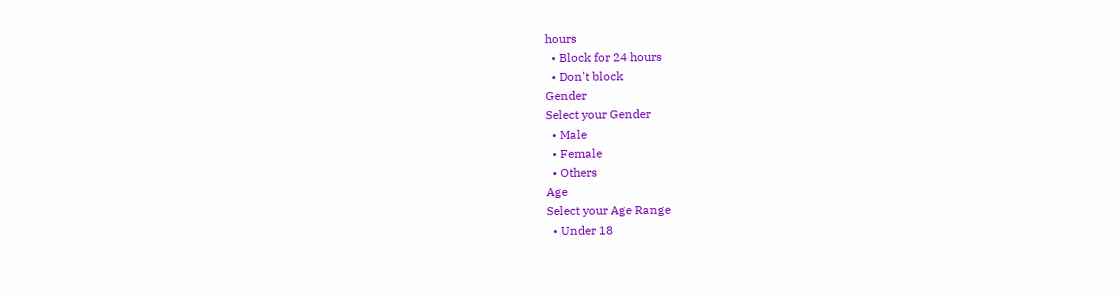hours
  • Block for 24 hours
  • Don't block
Gender
Select your Gender
  • Male
  • Female
  • Others
Age
Select your Age Range
  • Under 18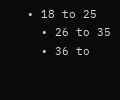• 18 to 25
  • 26 to 35
  • 36 to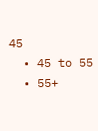45
  • 45 to 55
  • 55+